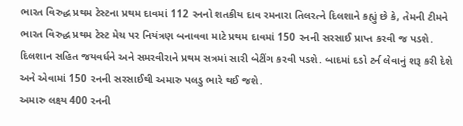ભારત વિરુદ્ધ પ્રથમ ટેસ્ટના પ્રથમ દાવમાં 112 રનનો શતકીય દાવ રમનારા તિલરત્ને દિલશાને કહ્યું છે કે, તેમની ટીમને ભારત વિરુદ્ધ પ્રથમ ટેસ્ટ મેચ પર નિયંત્રણ બનાવવા માટે પ્રથમ દાવમાં 150 રનની સરસાઈ પ્રાપ્ત કરવી જ પડશે.
દિલશાન સહિત જયવર્ધને અને સમરવીરાને પ્રથમ સત્રમાં સારી બેટીંગ કરવી પડશે. બાદમાં દડો ટર્ન લેવાનું શરૂ કરી દેશે અને એવામાં 150 રનની સરસાઈથી અમારુ પલડુ ભારે થઈ જશે.
અમારુ લક્ષ્ય 400 રનની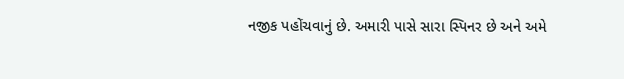નજીક પહોંચવાનું છે. અમારી પાસે સારા સ્પિનર છે અને અમે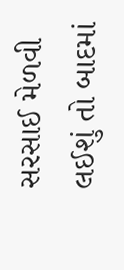સરસાઈ મેળવી લઈશું તો બાદમાં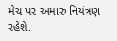મેચ પર અમારુ નિયંત્રણ રહેશે.